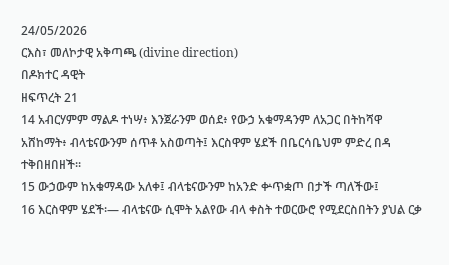24/05/2026
ርእስ፣ መለኮታዊ አቅጣጫ (divine direction)
በዶክተር ዳዊት
ዘፍጥረት 21
14 አብርሃምም ማልዶ ተነሣ፥ እንጀራንም ወሰደ፥ የውኃ አቁማዳንም ለአጋር በትከሻዋ አሸከማት፥ ብላቴናውንም ሰጥቶ አስወጣት፤ እርስዋም ሄደች በቤርሳቤህም ምድረ በዳ ተቅበዘበዘች።
15 ውኃውም ከአቁማዳው አለቀ፤ ብላቴናውንም ከአንድ ቍጥቋጦ በታች ጣለችው፤
16 እርስዋም ሄደች፡— ብላቴናው ሲሞት አልየው ብላ ቀስት ተወርውሮ የሚደርስበትን ያህል ርቃ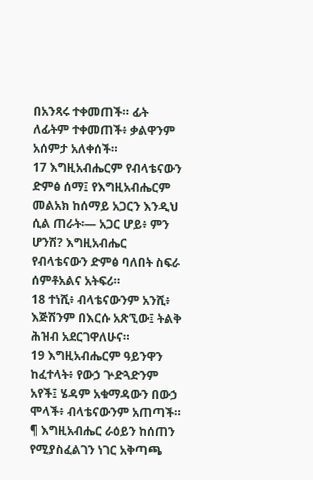በአንጻሩ ተቀመጠች። ፊት ለፊትም ተቀመጠች፥ ቃልዋንም አሰምታ አለቀሰች።
17 እግዚአብሔርም የብላቴናውን ድምፅ ሰማ፤ የእግዚአብሔርም መልአክ ከሰማይ አጋርን እንዲህ ሲል ጠራት፡— አጋር ሆይ፥ ምን ሆንሽ? እግዚአብሔር የብላቴናውን ድምፅ ባለበት ስፍራ ሰምቶአልና አትፍሪ።
18 ተነሺ፥ ብላቴናውንም አንሺ፥ እጅሽንም በእርሱ አጽኚው፤ ትልቅ ሕዝብ አደርገዋለሁና።
19 እግዚአብሔርም ዓይንዋን ከፈተላት፥ የውኃ ጕድጓድንም አየች፤ ሄዳም አቁማዳውን በውኃ ሞላች፥ ብላቴናውንም አጠጣች።
¶ እግዚአብሔር ራዕይን ከሰጠን የሚያስፈልገን ነገር አቅጣጫ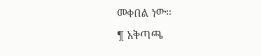መቀበል ነው።
¶ አቅጣጫ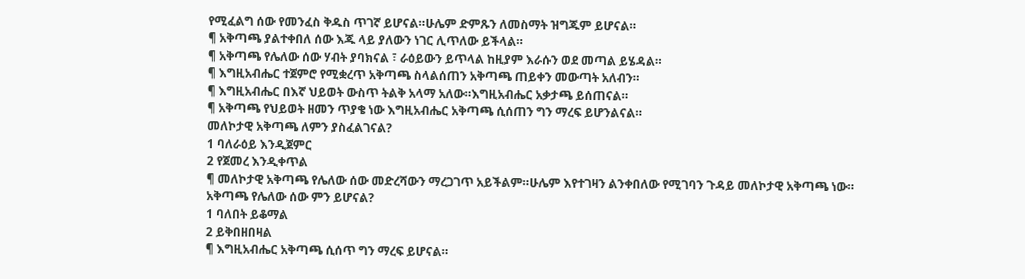የሚፈልግ ሰው የመንፈስ ቅዱስ ጥገኛ ይሆናል።ሁሌም ድምጹን ለመስማት ዝግጁም ይሆናል።
¶ አቅጣጫ ያልተቀበለ ሰው እጁ ላይ ያለውን ነገር ሊጥለው ይችላል።
¶ አቅጣጫ የሌለው ሰው ሃብት ያባክናል ፣ ራዕይውን ይጥላል ከዚያም እራሱን ወደ መጣል ይሄዳል።
¶ እግዚአብሔር ተጀምሮ የሚቋረጥ አቅጣጫ ስላልሰጠን አቅጣጫ ጠይቀን መውጣት አለብን።
¶ እግዚአብሔር በእኛ ህይወት ውስጥ ትልቅ አላማ አለው።እግዚአብሔር አቃታጫ ይሰጠናል።
¶ አቅጣጫ የህይወት ዘመን ጥያቄ ነው እግዚአብሔር አቅጣጫ ሲሰጠን ግን ማረፍ ይሆንልናል።
መለኮታዊ አቅጣጫ ለምን ያስፈልገናል?
1 ባለራዕይ እንዲጀምር
2 የጀመረ እንዲቀጥል
¶ መለኮታዊ አቅጣጫ የሌለው ሰው መድረሻውን ማረጋገጥ አይችልም።ሁሌም እየተገዛን ልንቀበለው የሚገባን ጉዳይ መለኮታዊ አቅጣጫ ነው።
አቅጣጫ የሌለው ሰው ምን ይሆናል?
1 ባለበት ይቆማል
2 ይቅበዘበዛል
¶ እግዚአብሔር አቅጣጫ ሲሰጥ ግን ማረፍ ይሆናል።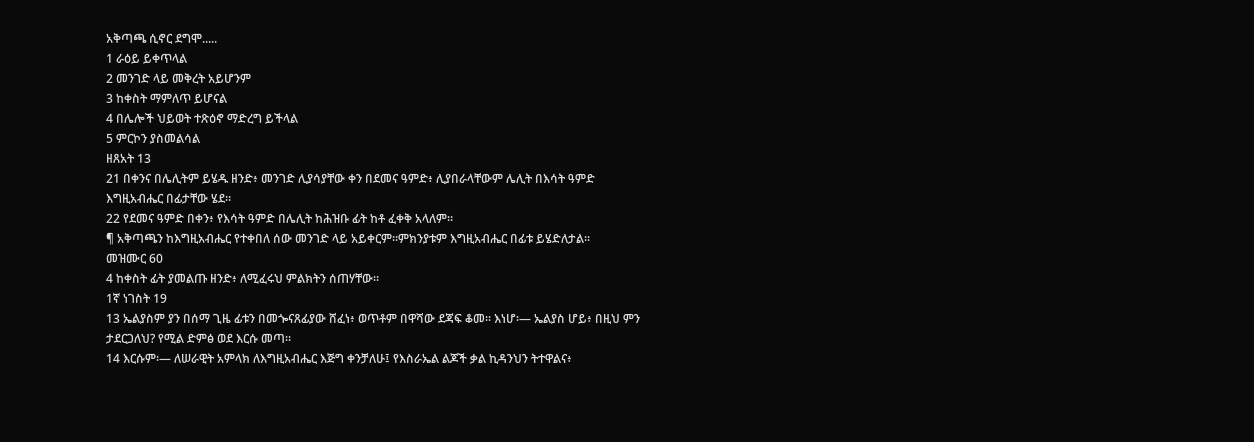አቅጣጫ ሲኖር ደግሞ.....
1 ራዕይ ይቀጥላል
2 መንገድ ላይ መቅረት አይሆንም
3 ከቀስት ማምለጥ ይሆናል
4 በሌሎች ህይወት ተጽዕኖ ማድረግ ይችላል
5 ምርኮን ያስመልሳል
ዘጸአት 13
21 በቀንና በሌሊትም ይሄዱ ዘንድ፥ መንገድ ሊያሳያቸው ቀን በደመና ዓምድ፥ ሊያበራላቸውም ሌሊት በእሳት ዓምድ እግዚአብሔር በፊታቸው ሄደ።
22 የደመና ዓምድ በቀን፥ የእሳት ዓምድ በሌሊት ከሕዝቡ ፊት ከቶ ፈቀቅ አላለም።
¶ አቅጣጫን ከእግዚአብሔር የተቀበለ ሰው መንገድ ላይ አይቀርም።ምክንያቱም እግዚአብሔር በፊቱ ይሄድለታል።
መዝሙር 60
4 ከቀስት ፊት ያመልጡ ዘንድ፥ ለሚፈሩህ ምልክትን ሰጠሃቸው።
1ኛ ነገስት 19
13 ኤልያስም ያን በሰማ ጊዜ ፊቱን በመጐናጸፊያው ሸፈነ፥ ወጥቶም በዋሻው ደጃፍ ቆመ። እነሆ፡— ኤልያስ ሆይ፥ በዚህ ምን ታደርጋለህ? የሚል ድምፅ ወደ እርሱ መጣ።
14 እርሱም፡— ለሠራዊት አምላክ ለእግዚአብሔር እጅግ ቀንቻለሁ፤ የእስራኤል ልጆች ቃል ኪዳንህን ትተዋልና፥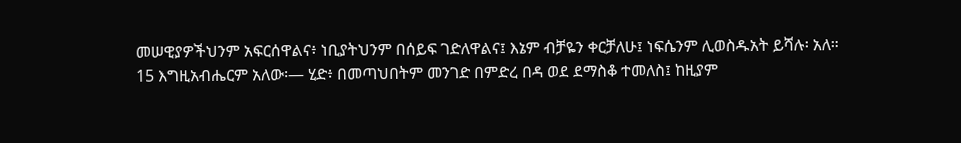መሠዊያዎችህንም አፍርሰዋልና፥ ነቢያትህንም በሰይፍ ገድለዋልና፤ እኔም ብቻዬን ቀርቻለሁ፤ ነፍሴንም ሊወስዱአት ይሻሉ፡ አለ።
15 እግዚአብሔርም አለው፡— ሂድ፥ በመጣህበትም መንገድ በምድረ በዳ ወደ ደማስቆ ተመለስ፤ ከዚያም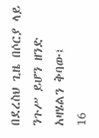በደረስህ ጊዜ በሶርያ ላይ ንጉሥ ይሆን ዘንድ አዛሄልን ቅባው፤
16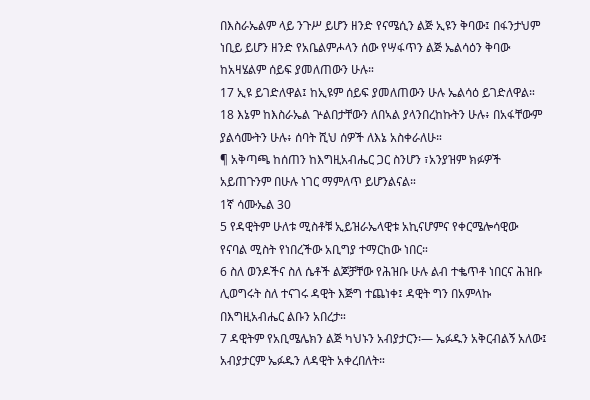በእስራኤልም ላይ ንጉሥ ይሆን ዘንድ የናሜሲን ልጅ ኢዩን ቅባው፤ በፋንታህም ነቢይ ይሆን ዘንድ የአቤልምሖላን ሰው የሣፋጥን ልጅ ኤልሳዕን ቅባው ከአዛሄልም ሰይፍ ያመለጠውን ሁሉ።
17 ኢዩ ይገድለዋል፤ ከኢዩም ሰይፍ ያመለጠውን ሁሉ ኤልሳዕ ይገድለዋል።
18 እኔም ከእስራኤል ጕልበታቸውን ለበኣል ያላንበረከኩትን ሁሉ፥ በአፋቸውም ያልሳሙትን ሁሉ፥ ሰባት ሺህ ሰዎች ለእኔ አስቀራለሁ።
¶ አቅጣጫ ከሰጠን ከእግዚአብሔር ጋር ስንሆን ፣አንያዝም ክፉዎች አይጠጉንም በሁሉ ነገር ማምለጥ ይሆንልናል።
1ኛ ሳሙኤል 30
5 የዳዊትም ሁለቱ ሚስቶቹ ኢይዝራኤላዊቱ አኪናሆምና የቀርሜሎሳዊው የናባል ሚስት የነበረችው አቢግያ ተማርከው ነበር።
6 ስለ ወንዶችና ስለ ሴቶች ልጆቻቸው የሕዝቡ ሁሉ ልብ ተቈጥቶ ነበርና ሕዝቡ ሊወግሩት ስለ ተናገሩ ዳዊት እጅግ ተጨነቀ፤ ዳዊት ግን በአምላኩ በእግዚአብሔር ልቡን አበረታ።
7 ዳዊትም የአቢሜሌክን ልጅ ካህኑን አብያታርን፡— ኤፉዱን አቅርብልኝ አለው፤ አብያታርም ኤፉዱን ለዳዊት አቀረበለት።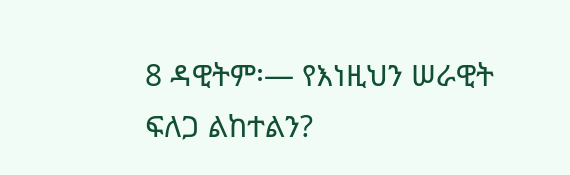8 ዳዊትም፡— የእነዚህን ሠራዊት ፍለጋ ልከተልን?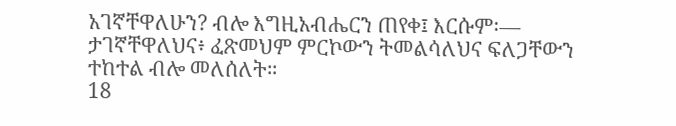አገኛቸዋለሁን? ብሎ እግዚአብሔርን ጠየቀ፤ እርሱም፡— ታገኛቸዋለህና፥ ፈጽመህም ምርኮውን ትመልሳለህና ፍለጋቸውን ተከተል ብሎ መለሰለት።
18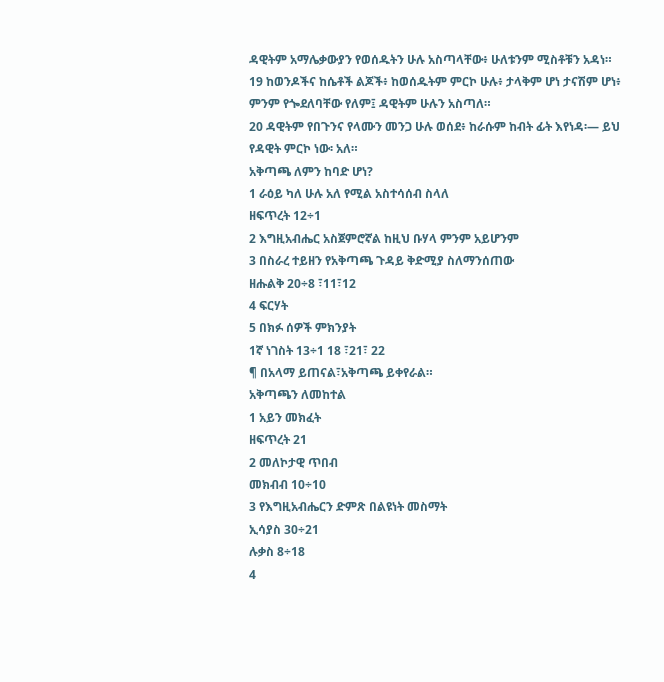ዳዊትም አማሌቃውያን የወሰዱትን ሁሉ አስጣላቸው፥ ሁለቱንም ሚስቶቹን አዳነ።
19 ከወንዶችና ከሴቶች ልጆች፥ ከወሰዱትም ምርኮ ሁሉ፥ ታላቅም ሆነ ታናሽም ሆነ፥ ምንም የጐደለባቸው የለም፤ ዳዊትም ሁሉን አስጣለ።
20 ዳዊትም የበጉንና የላሙን መንጋ ሁሉ ወሰደ፥ ከራሱም ከብት ፊት እየነዳ፡— ይህ የዳዊት ምርኮ ነው፡ አለ።
አቅጣጫ ለምን ከባድ ሆነ?
1 ራዕይ ካለ ሁሉ አለ የሚል አስተሳሰብ ስላለ
ዘፍጥረት 12÷1
2 እግዚአብሔር አስጀምሮኛል ከዚህ ቡሃላ ምንም አይሆንም
3 በስራረ ተይዘን የአቅጣጫ ጉዳይ ቅድሚያ ስለማንሰጠው
ዘሑልቅ 20÷8 ፣11፣12
4 ፍርሃት
5 በክፉ ሰዎች ምክንያት
1ኛ ነገስት 13÷1 18 ፣21፣ 22
¶ በአላማ ይጠናል፣አቅጣጫ ይቀየራል።
አቅጣጫን ለመከተል
1 አይን መክፈት
ዘፍጥረት 21
2 መለኮታዊ ጥበብ
መክብብ 10÷10
3 የእግዚአብሔርን ድምጽ በልዩነት መስማት
ኢሳያስ 30÷21
ሉቃስ 8÷18
4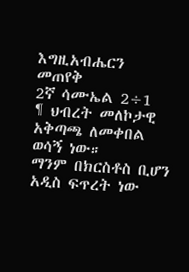እግዚአብሔርን መጠየቅ
2ኛ ሳሙኤል 2÷1
¶ ህብረት መለኮታዊ አቅጣጫ ለመቀበል ወሳኝ ነው።
ማንም በክርስቶስ ቢሆን አዲስ ፍጥረት ነው